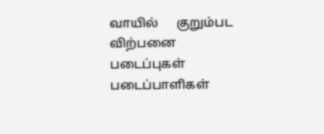வாயில்      குறும்பட விற்பனை        படைப்புகள்       படைப்பாளிகள்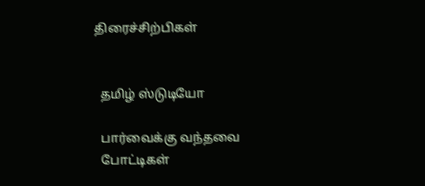திரைச்சிற்பிகள்


  தமிழ் ஸ்டுடியோ

  பார்வைக்கு வந்தவை
  போட்டிகள்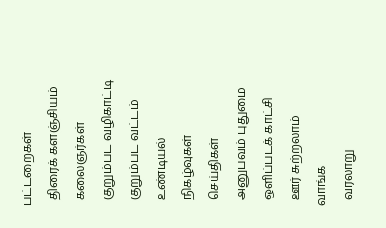பட்டறைகள்
  திரைக் களஞ்சியம்
  கலைஞர்கள்
  குறும்பட வழிகாட்டி
  குறும்பட வட்டம்
  உண்டியல்
  நிகழ்வுகள்
  செய்திகள்
  அனுபவம் புதுமை
  ஒளிப்படக் காட்சி
  ஊர் சுற்றலாம் வாங்க
  வரலாறு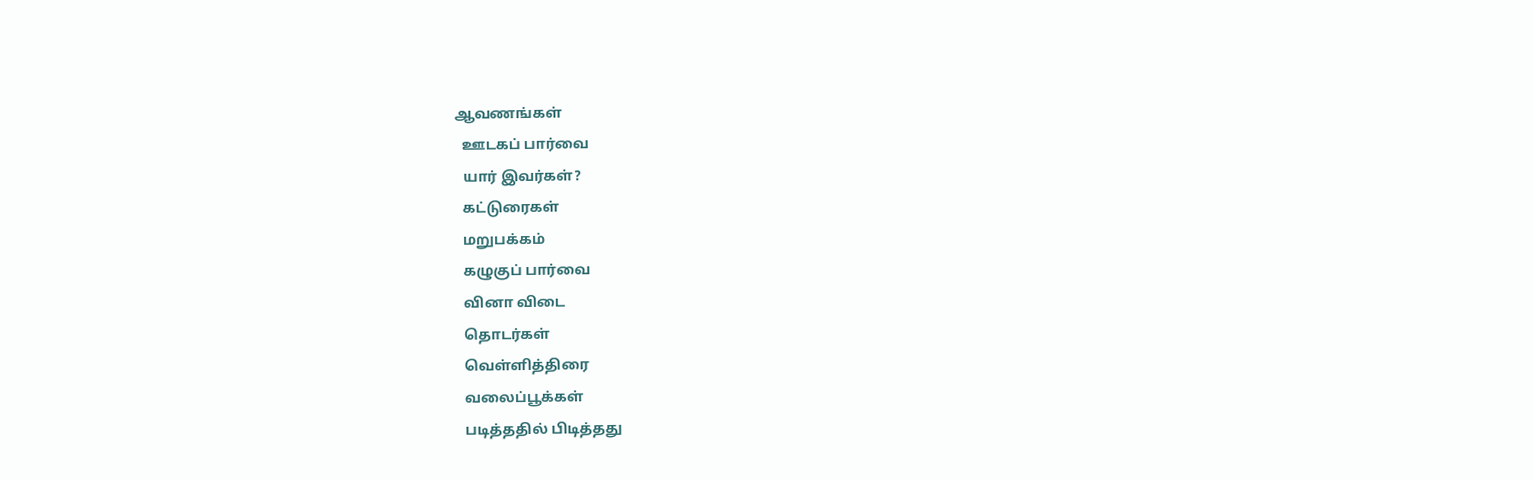ஆவணங்கள்
  ஊடகப் பார்வை
  யார் இவர்கள்?
  கட்டுரைகள்
  மறுபக்கம்
  கழுகுப் பார்வை
  வினா விடை
  தொடர்கள்
  வெள்ளித்திரை
  வலைப்பூக்கள்
  படித்ததில் பிடித்தது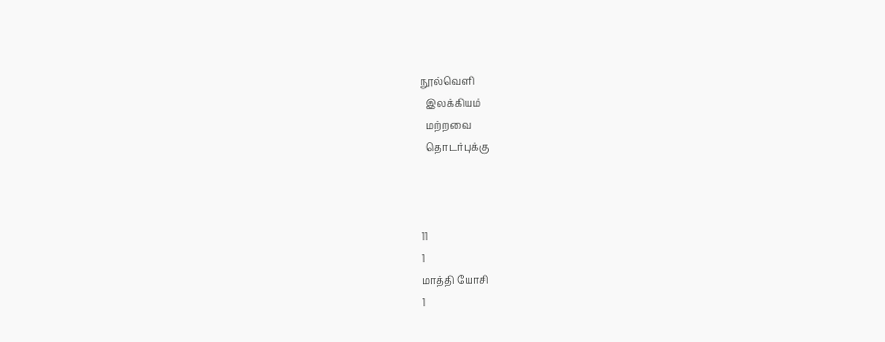நூல்வெளி
  இலக்கியம்
  மற்றவை
  தொடர்புக்கு



11
1
மாத்தி யோசி
1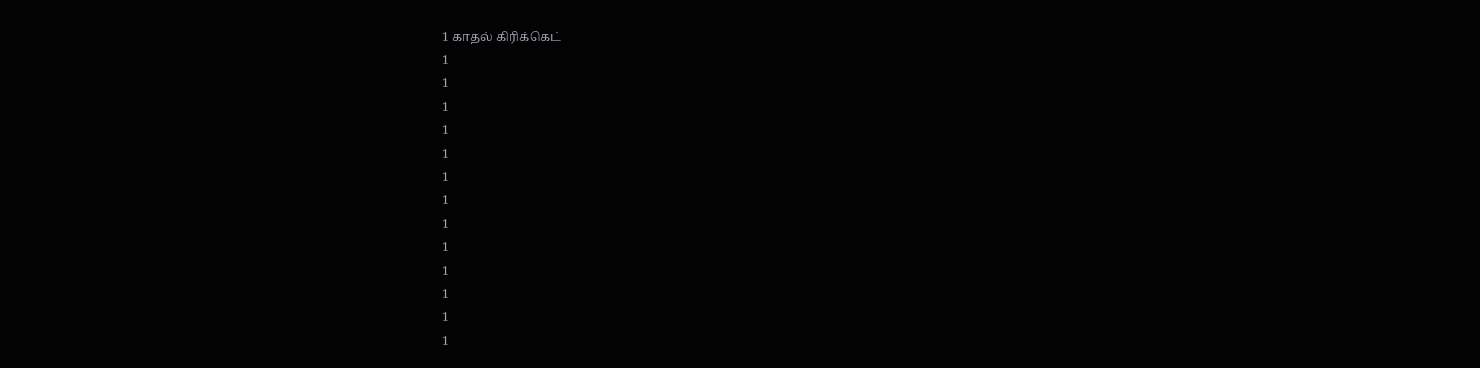1 காதல் கிரிக்கெட்
1
1
1
1
1
1
1
1
1
1
1
1
1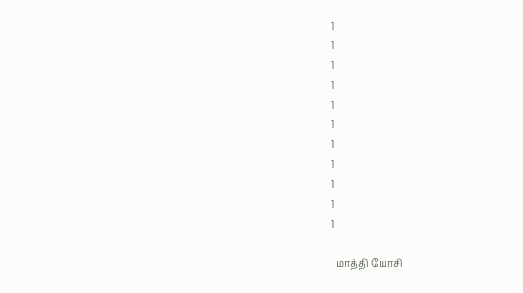1
1
1
1
1
1
1
1
1
1
1

  மாத்தி யோசி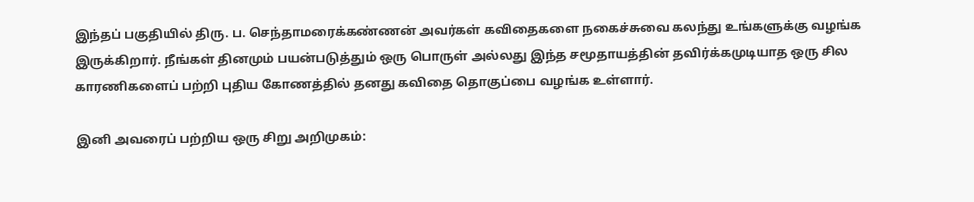இந்தப் பகுதியில் திரு. ப. செந்தாமரைக்கண்ணன் அவர்கள் கவிதைகளை நகைச்சுவை கலந்து உங்களுக்கு வழங்க இருக்கிறார். நீங்கள் தினமும் பயன்படுத்தும் ஒரு பொருள் அல்லது இந்த சமூதாயத்தின் தவிர்க்கமுடியாத ஒரு சில காரணிகளைப் பற்றி புதிய கோணத்தில் தனது கவிதை தொகுப்பை வழங்க உள்ளார்.

இனி அவரைப் பற்றிய ஒரு சிறு அறிமுகம்: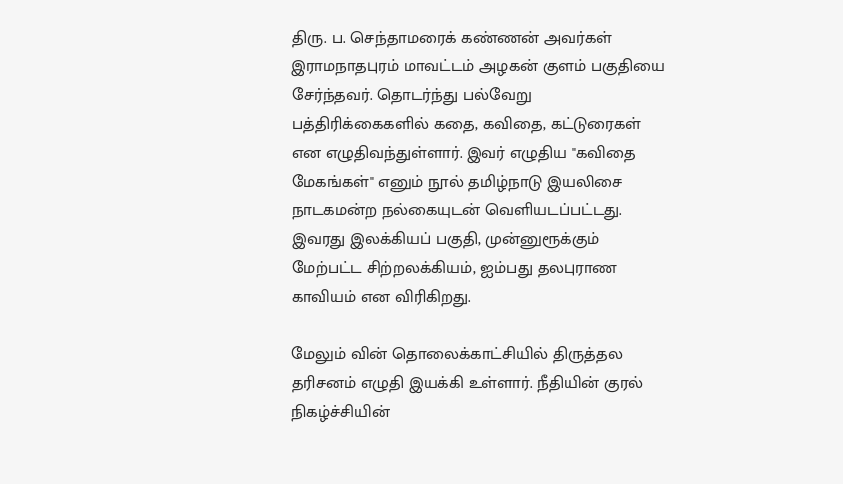திரு. ப. செந்தாமரைக் கண்ணன் அவர்கள் இராமநாதபுரம் மாவட்டம் அழகன் குளம் பகுதியை சேர்ந்தவர். தொடர்ந்து பல்வேறு பத்திரிக்கைகளில் கதை, கவிதை, கட்டுரைகள் என எழுதிவந்துள்ளார். இவர் எழுதிய "கவிதை மேகங்கள்" எனும் நூல் தமிழ்நாடு இயலிசை நாடகமன்ற நல்கையுடன் வெளியடப்பட்டது. இவரது இலக்கியப் பகுதி, முன்னுரூக்கும் மேற்பட்ட சிற்றலக்கியம், ஐம்பது தலபுராண காவியம் என விரிகிறது.

மேலும் வின் தொலைக்காட்சியில் திருத்தல தரிசனம் எழுதி இயக்கி உள்ளார். நீதியின் குரல் நிகழ்ச்சியின்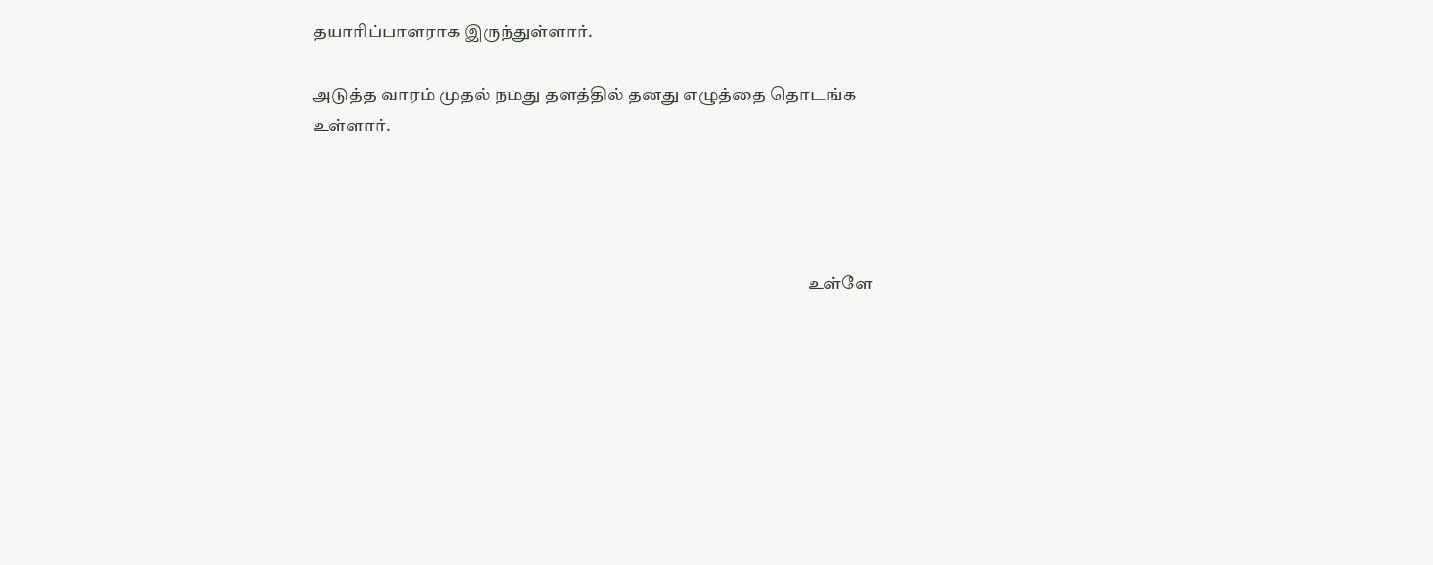தயாரிப்பாளராக இருந்துள்ளார்.

அடுத்த வாரம் முதல் நமது தளத்தில் தனது எழுத்தை தொடங்க உள்ளார்.




                                                                                                                                             உள்ளே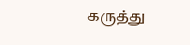கருத்து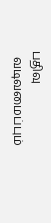பதிவு
  வடிவமைப்பும்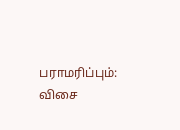பராமரிப்பும்: விசை